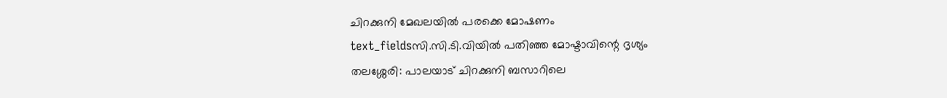ചിറക്കുനി മേഖലയിൽ പരക്കെ മോഷണം
text_fieldsസി.സി.ടി.വിയിൽ പതിഞ്ഞ മോഷ്ടാവിന്റെ ദൃശ്യം
തലശ്ശേരി: പാലയാട് ചിറക്കുനി ബസാറിലെ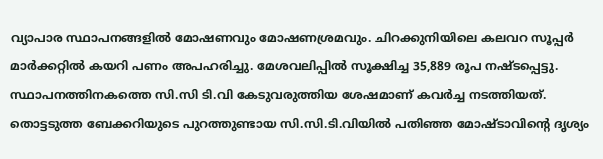വ്യാപാര സ്ഥാപനങ്ങളിൽ മോഷണവും മോഷണശ്രമവും. ചിറക്കുനിയിലെ കലവറ സൂപ്പർ മാർക്കറ്റിൽ കയറി പണം അപഹരിച്ചു. മേശവലിപ്പിൽ സൂക്ഷിച്ച 35,889 രൂപ നഷ്ടപ്പെട്ടു. സ്ഥാപനത്തിനകത്തെ സി.സി ടി.വി കേടുവരുത്തിയ ശേഷമാണ് കവർച്ച നടത്തിയത്.
തൊട്ടടുത്ത ബേക്കറിയുടെ പുറത്തുണ്ടായ സി.സി.ടി.വിയിൽ പതിഞ്ഞ മോഷ്ടാവിന്റെ ദൃശ്യം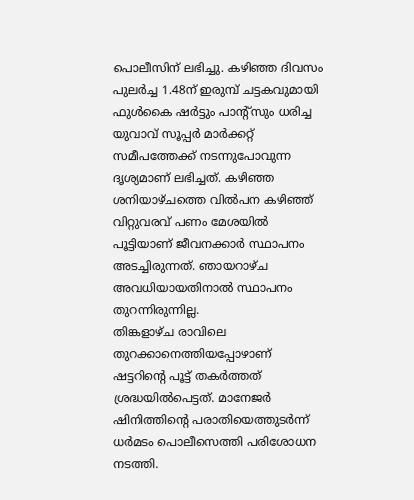പൊലീസിന് ലഭിച്ചു. കഴിഞ്ഞ ദിവസം പുലർച്ച 1.48ന് ഇരുമ്പ് ചട്ടകവുമായി ഫുൾകൈ ഷർട്ടും പാന്റ്സും ധരിച്ച യുവാവ് സൂപ്പർ മാർക്കറ്റ് സമീപത്തേക്ക് നടന്നുപോവുന്ന ദൃശ്യമാണ് ലഭിച്ചത്. കഴിഞ്ഞ ശനിയാഴ്ചത്തെ വിൽപന കഴിഞ്ഞ് വിറ്റുവരവ് പണം മേശയിൽ പൂട്ടിയാണ് ജീവനക്കാർ സ്ഥാപനം അടച്ചിരുന്നത്. ഞായറാഴ്ച അവധിയായതിനാൽ സ്ഥാപനം തുറന്നിരുന്നില്ല.
തിങ്കളാഴ്ച രാവിലെ തുറക്കാനെത്തിയപ്പോഴാണ് ഷട്ടറിന്റെ പൂട്ട് തകർത്തത് ശ്രദ്ധയിൽപെട്ടത്. മാനേജർ ഷിനിത്തിന്റെ പരാതിയെത്തുടർന്ന് ധർമടം പൊലീസെത്തി പരിശോധന നടത്തി.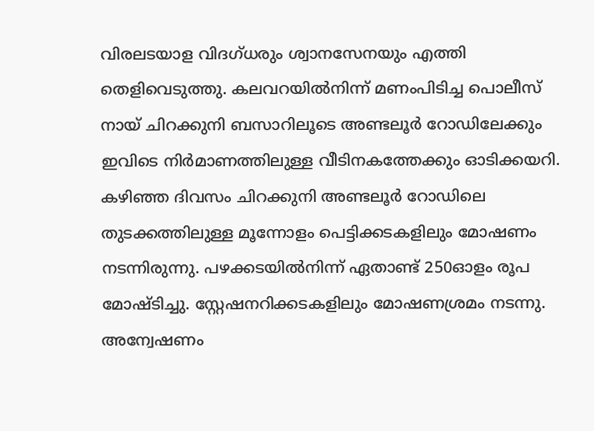വിരലടയാള വിദഗ്ധരും ശ്വാനസേനയും എത്തി തെളിവെടുത്തു. കലവറയിൽനിന്ന് മണംപിടിച്ച പൊലീസ് നായ് ചിറക്കുനി ബസാറിലൂടെ അണ്ടലൂർ റോഡിലേക്കും ഇവിടെ നിർമാണത്തിലുള്ള വീടിനകത്തേക്കും ഓടിക്കയറി.
കഴിഞ്ഞ ദിവസം ചിറക്കുനി അണ്ടലൂർ റോഡിലെ തുടക്കത്തിലുള്ള മൂന്നോളം പെട്ടിക്കടകളിലും മോഷണം നടന്നിരുന്നു. പഴക്കടയിൽനിന്ന് ഏതാണ്ട് 250ഓളം രൂപ മോഷ്ടിച്ചു. സ്റ്റേഷനറിക്കടകളിലും മോഷണശ്രമം നടന്നു. അന്വേഷണം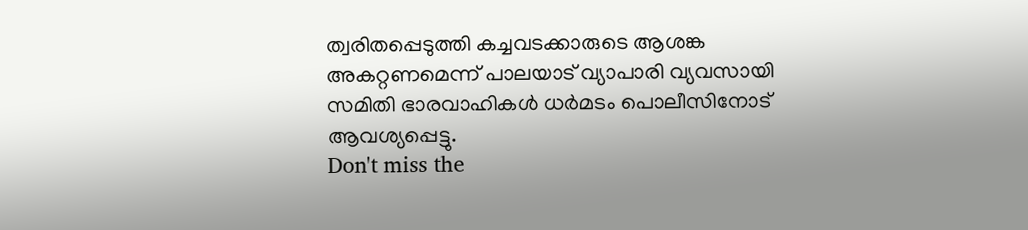ത്വരിതപ്പെടുത്തി കച്ചവടക്കാരുടെ ആശങ്ക അകറ്റണമെന്ന് പാലയാട് വ്യാപാരി വ്യവസായി സമിതി ഭാരവാഹികൾ ധർമടം പൊലീസിനോട് ആവശ്യപ്പെട്ടു.
Don't miss the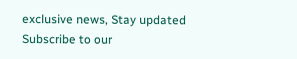exclusive news, Stay updated
Subscribe to our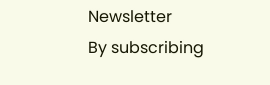Newsletter
By subscribing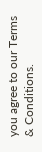you agree to our Terms & Conditions.